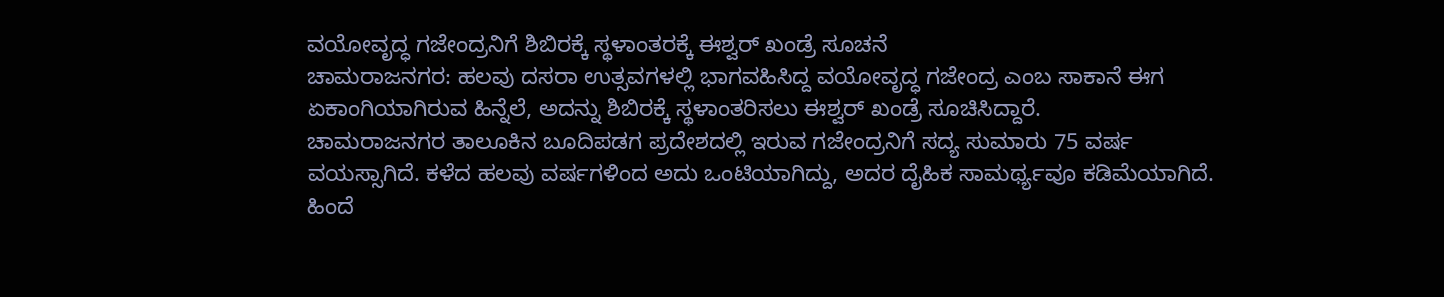ವಯೋವೃದ್ಧ ಗಜೇಂದ್ರನಿಗೆ ಶಿಬಿರಕ್ಕೆ ಸ್ಥಳಾಂತರಕ್ಕೆ ಈಶ್ವರ್ ಖಂಡ್ರೆ ಸೂಚನೆ
ಚಾಮರಾಜನಗರ: ಹಲವು ದಸರಾ ಉತ್ಸವಗಳಲ್ಲಿ ಭಾಗವಹಿಸಿದ್ದ ವಯೋವೃದ್ಧ ಗಜೇಂದ್ರ ಎಂಬ ಸಾಕಾನೆ ಈಗ ಏಕಾಂಗಿಯಾಗಿರುವ ಹಿನ್ನೆಲೆ, ಅದನ್ನು ಶಿಬಿರಕ್ಕೆ ಸ್ಥಳಾಂತರಿಸಲು ಈಶ್ವರ್ ಖಂಡ್ರೆ ಸೂಚಿಸಿದ್ದಾರೆ.
ಚಾಮರಾಜನಗರ ತಾಲೂಕಿನ ಬೂದಿಪಡಗ ಪ್ರದೇಶದಲ್ಲಿ ಇರುವ ಗಜೇಂದ್ರನಿಗೆ ಸದ್ಯ ಸುಮಾರು 75 ವರ್ಷ ವಯಸ್ಸಾಗಿದೆ. ಕಳೆದ ಹಲವು ವರ್ಷಗಳಿಂದ ಅದು ಒಂಟಿಯಾಗಿದ್ದು, ಅದರ ದೈಹಿಕ ಸಾಮರ್ಥ್ಯವೂ ಕಡಿಮೆಯಾಗಿದೆ.
ಹಿಂದೆ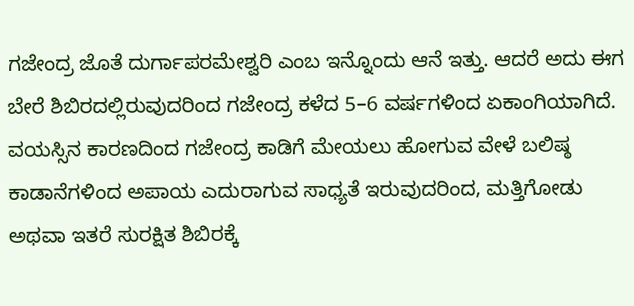ಗಜೇಂದ್ರ ಜೊತೆ ದುರ್ಗಾಪರಮೇಶ್ವರಿ ಎಂಬ ಇನ್ನೊಂದು ಆನೆ ಇತ್ತು. ಆದರೆ ಅದು ಈಗ ಬೇರೆ ಶಿಬಿರದಲ್ಲಿರುವುದರಿಂದ ಗಜೇಂದ್ರ ಕಳೆದ 5–6 ವರ್ಷಗಳಿಂದ ಏಕಾಂಗಿಯಾಗಿದೆ.
ವಯಸ್ಸಿನ ಕಾರಣದಿಂದ ಗಜೇಂದ್ರ ಕಾಡಿಗೆ ಮೇಯಲು ಹೋಗುವ ವೇಳೆ ಬಲಿಷ್ಠ ಕಾಡಾನೆಗಳಿಂದ ಅಪಾಯ ಎದುರಾಗುವ ಸಾಧ್ಯತೆ ಇರುವುದರಿಂದ, ಮತ್ತಿಗೋಡು ಅಥವಾ ಇತರೆ ಸುರಕ್ಷಿತ ಶಿಬಿರಕ್ಕೆ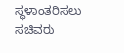ಸ್ಥಳಾಂತರಿಸಲು ಸಚಿವರು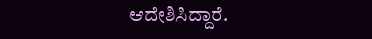ಆದೇಶಿಸಿದ್ದಾರೆ.